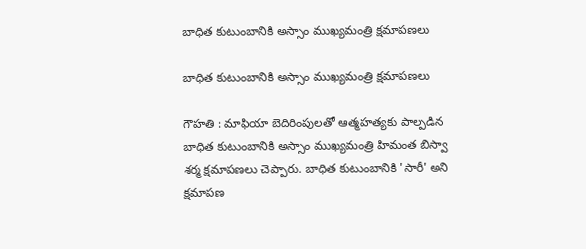బాధిత కుటుంబానికి అస్సాం ముఖ్యమంత్రి క్షమాపణలు

బాధిత కుటుంబానికి అస్సాం ముఖ్యమంత్రి క్షమాపణలు

గౌహతి : మాఫియా బెదిరింపులతో ఆత్మహత్యకు పాల్పడిన బాధిత కుటుంబానికి అస్సాం ముఖ్యమంత్రి హిమంత బిస్వా శర్మ క్షమాపణలు చెప్పారు. బాధిత కుటుంబానికి 'సారీ' అని క్షమాపణ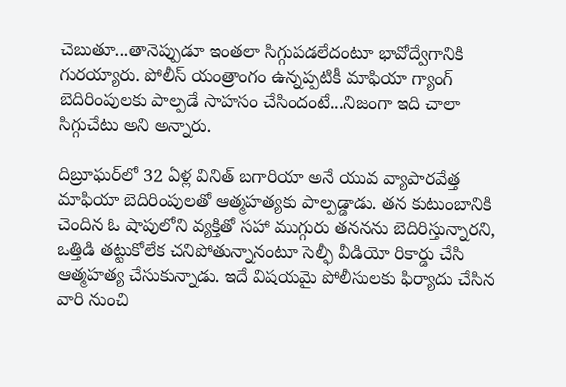చెబుతూ...తానెప్పుడూ ఇంతలా సిగ్గుపడలేదంటూ భావోద్వేగానికి గురయ్యారు. పోలీస్‌ యంత్రాంగం ఉన్నప్పటికీ మాఫియా గ్యాంగ్‌ బెదిరింపులకు పాల్పడే సాహసం చేసిందంటే...నిజంగా ఇది చాలా సిగ్గుచేటు అని అన్నారు.

దిబ్రూఘర్‌లో 32 ఏళ్ల వినిత్‌ బగారియా అనే యువ వ్యాపారవేత్త మాఫియా బెదిరింపులతో ఆత్మహత్యకు పాల్పడ్డాడు. తన కుటుంబానికి చెందిన ఓ షాపులోని వ్యక్తితో సహా ముగ్గురు తననను బెదిరిస్తున్నారని, ఒత్తిడి తట్టుకోలేక చనిపోతున్నానంటూ సెల్ఫీ వీడియో రికార్డు చేసి ఆత్మహత్య చేసుకున్నాడు. ఇదే విషయమై పోలీసులకు ఫిర్యాదు చేసిన వారి నుంచి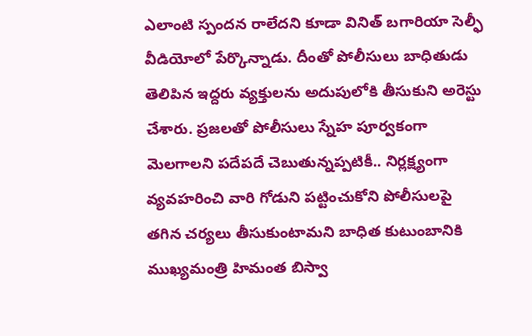ఎలాంటి స్పందన రాలేదని కూడా వినిత్‌ బగారియా సెల్ఫీ వీడియోలో పేర్కొన్నాడు. దీంతో పోలీసులు బాధితుడు తెలిపిన ఇద్దరు వ్యక్తులను అదుపులోకి తీసుకుని అరెస్టు చేశారు. ప్రజలతో పోలీసులు స్నేహ పూర్వకంగా మెలగాలని పదేపదే చెబుతున్నప్పటికీ.. నిర్లక్ష్యంగా వ్యవహరించి వారి గోడుని పట్టించుకోని పోలీసులపై తగిన చర్యలు తీసుకుంటామని బాధిత కుటుంబానికి ముఖ్యమంత్రి హిమంత బిస్వా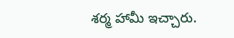శర్మ హామీ ఇచ్చారు.